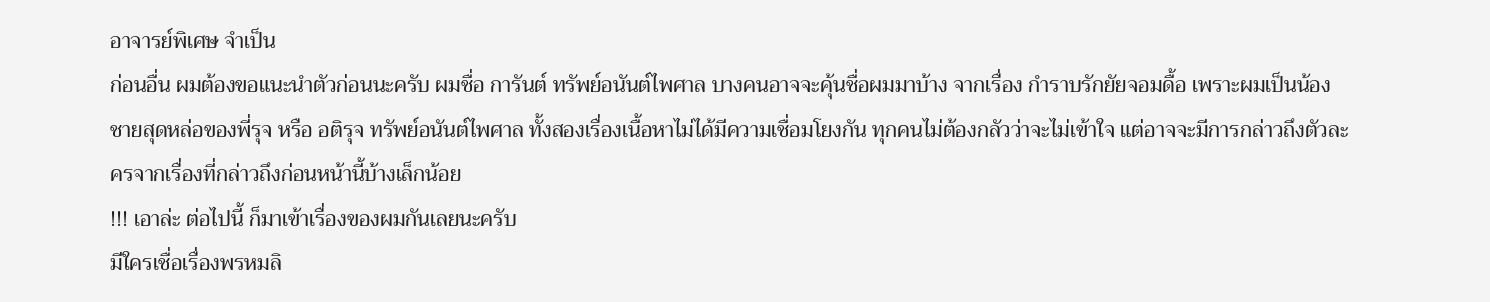อาจารย์พิเศษ จำเป็น
ก่อนอื่น ผมต้องขอแนะนำตัวก่อนนะครับ ผมชื่อ การันต์ ทรัพย์อนันต์ไพศาล บางคนอาจจะคุ้นชื่อผมมาบ้าง จากเรื่อง กำราบรักยัยจอมดื้อ เพราะผมเป็นน้องชายสุดหล่อของพี่รุจ หรือ อติรุจ ทรัพย์อนันต์ไพศาล ทั้งสองเรื่องเนื้อหาไม่ได้มีความเชื่อมโยงกัน ทุกคนไม่ต้องกลัวว่าจะไม่เข้าใจ แต่อาจจะมีการกล่าวถึงตัวละครจากเรื่องที่กล่าวถึงก่อนหน้านี้บ้างเล็กน้อย
!!! เอาล่ะ ต่อไปนี้ ก็มาเข้าเรื่องของผมกันเลยนะครับ
มีใครเชื่อเรื่องพรหมลิ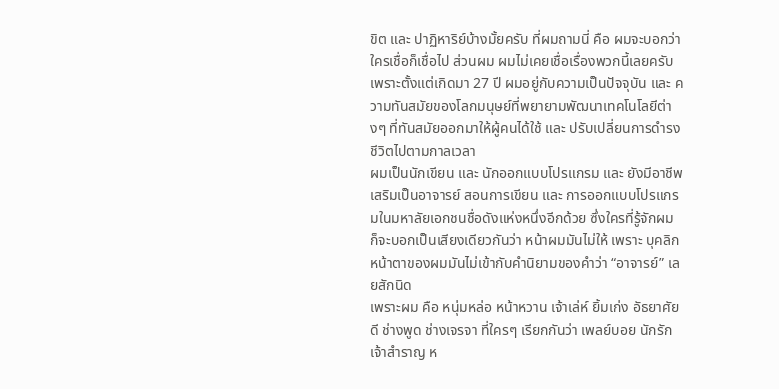ขิต และ ปาฏิหาริย์บ้างมั้ยครับ ที่ผมถามนี่ คือ ผมจะบอกว่า ใครเชื่อก็เชื่อไป ส่วนผม ผมไม่เคยเชื่อเรื่องพวกนี้เลยครับ เพราะตั้งแต่เกิดมา 27 ปี ผมอยู่กับความเป็นปัจจุบัน และ ความทันสมัยของโลกมนุษย์ที่พยายามพัฒนาเทคโนโลยีต่างๆ ที่ทันสมัยออกมาให้ผู้คนได้ใช้ และ ปรับเปลี่ยนการดำรงชีวิตไปตามกาลเวลา
ผมเป็นนักเขียน และ นักออกแบบโปรแกรม และ ยังมีอาชีพเสริมเป็นอาจารย์ สอนการเขียน และ การออกแบบโปรแกรมในมหาลัยเอกชนชื่อดังแห่งหนึ่งอีกด้วย ซึ่งใครที่รู้จักผม ก็จะบอกเป็นเสียงเดียวกันว่า หน้าผมมันไม่ให้ เพราะ บุคลิกหน้าตาของผมมันไม่เข้ากับคำนิยามของคำว่า “อาจารย์” เลยสักนิด
เพราะผม คือ หนุ่มหล่อ หน้าหวาน เจ้าเล่ห์ ยิ้มเก่ง อัธยาศัยดี ช่างพูด ช่างเจรจา ที่ใครๆ เรียกกันว่า เพลย์บอย นักรักเจ้าสำราญ ห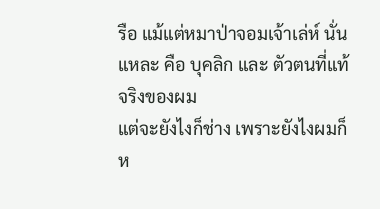รือ แม้แต่หมาป่าจอมเจ้าเล่ห์ นั่นแหละ คือ บุคลิก และ ตัวตนที่แท้จริงของผม
แต่จะยังไงก็ช่าง เพราะยังไงผมก็ห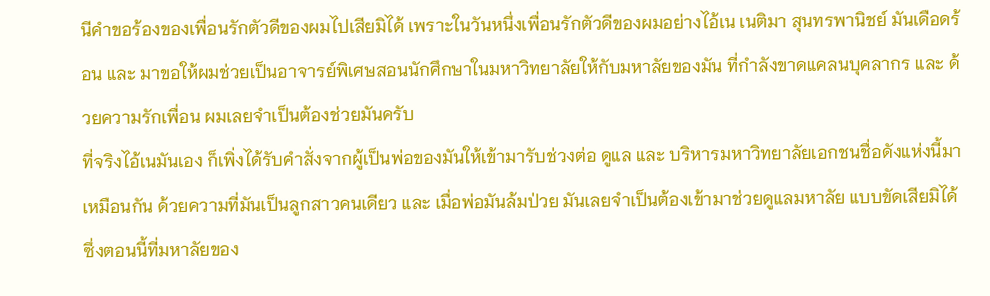นีคำขอร้องของเพื่อนรักตัวดีของผมไปเสียมิได้ เพราะในวันหนึ่งเพื่อนรักตัวดีของผมอย่างไอ้เน เนติมา สุนทรพานิชย์ มันเดือดร้อน และ มาขอให้ผมช่วยเป็นอาจารย์พิเศษสอนนักศึกษาในมหาวิทยาลัยให้กับมหาลัยของมัน ที่กำลังขาดแคลนบุคลากร และ ด้วยความรักเพื่อน ผมเลยจำเป็นต้องช่วยมันครับ
ที่จริงไอ้เนมันเอง ก็เพิ่งได้รับคำสั่งจากผู้เป็นพ่อของมันให้เข้ามารับช่วงต่อ ดูแล และ บริหารมหาวิทยาลัยเอกชนชื่อดังแห่งนี้มาเหมือนกัน ด้วยความที่มันเป็นลูกสาวคนเดียว และ เมื่อพ่อมันล้มป่วย มันเลยจำเป็นต้องเข้ามาช่วยดูแลมหาลัย แบบขัดเสียมิได้
ซึ่งตอนนี้ที่มหาลัยของ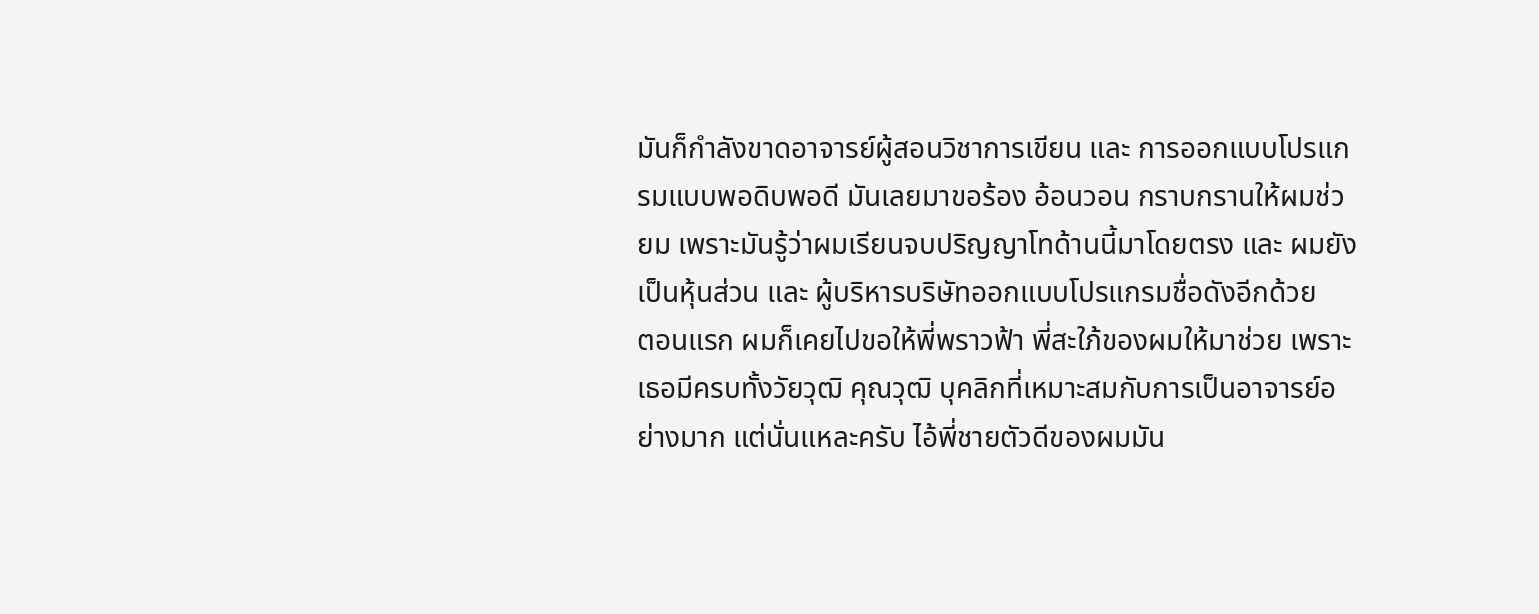มันก็กำลังขาดอาจารย์ผู้สอนวิชาการเขียน และ การออกแบบโปรแกรมแบบพอดิบพอดี มันเลยมาขอร้อง อ้อนวอน กราบกรานให้ผมช่วยม เพราะมันรู้ว่าผมเรียนจบปริญญาโทด้านนี้มาโดยตรง และ ผมยังเป็นหุ้นส่วน และ ผู้บริหารบริษัทออกแบบโปรแกรมชื่อดังอีกด้วย
ตอนแรก ผมก็เคยไปขอให้พี่พราวฟ้า พี่สะใภ้ของผมให้มาช่วย เพราะเธอมีครบทั้งวัยวุฒิ คุณวุฒิ บุคลิกที่เหมาะสมกับการเป็นอาจารย์อย่างมาก แต่นั่นแหละครับ ไอ้พี่ชายตัวดีของผมมัน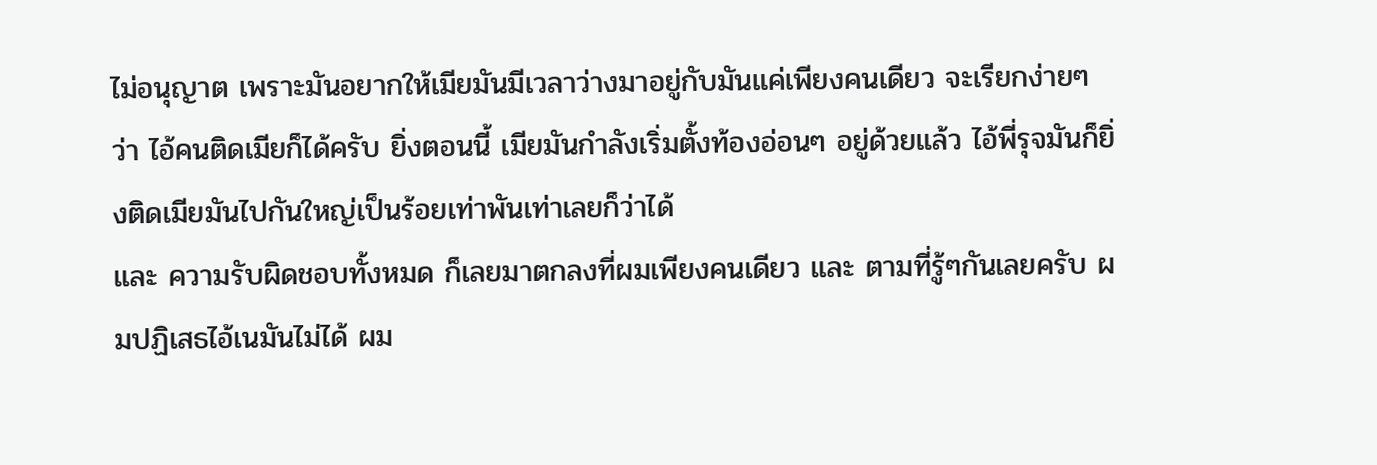ไม่อนุญาต เพราะมันอยากให้เมียมันมีเวลาว่างมาอยู่กับมันแค่เพียงคนเดียว จะเรียกง่ายๆว่า ไอ้คนติดเมียก็ได้ครับ ยิ่งตอนนี้ เมียมันกำลังเริ่มตั้งท้องอ่อนๆ อยู่ด้วยแล้ว ไอ้พี่รุจมันก็ยิ่งติดเมียมันไปกันใหญ่เป็นร้อยเท่าพันเท่าเลยก็ว่าได้
และ ความรับผิดชอบทั้งหมด ก็เลยมาตกลงที่ผมเพียงคนเดียว และ ตามที่รู้ๆกันเลยครับ ผมปฏิเสธไอ้เนมันไม่ได้ ผม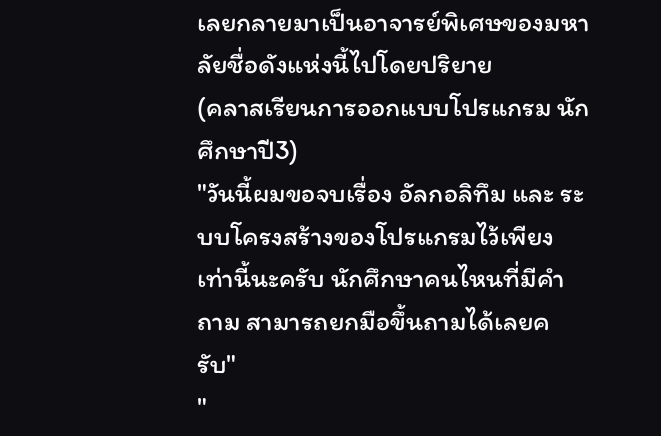เลยกลายมาเป็นอาจารย์พิเศษของมหาลัยชื่อดังแห่งนี้ไปโดยปริยาย
(คลาสเรียนการออกแบบโปรแกรม นักศึกษาปี3)
"วันนี้ผมขอจบเรื่อง อัลกอลิทึม และ ระบบโครงสร้างของโปรแกรมไว้เพียงเท่านี้นะครับ นักศึกษาคนไหนที่มีคำถาม สามารถยกมือขึ้นถามได้เลยครับ"
"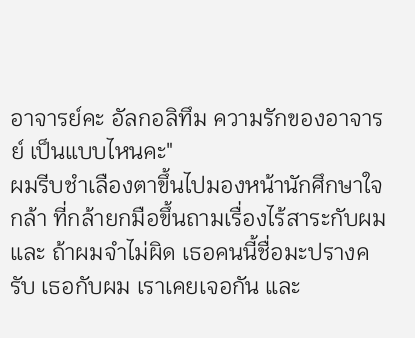อาจารย์คะ อัลกอลิทึม ความรักของอาจารย์ เป็นแบบไหนคะ"
ผมรีบชำเลืองตาขึ้นไปมองหน้านักศึกษาใจกล้า ที่กล้ายกมือขึ้นถามเรื่องไร้สาระกับผม และ ถ้าผมจำไม่ผิด เธอคนนี้ชื่อมะปรางครับ เธอกับผม เราเคยเจอกัน และ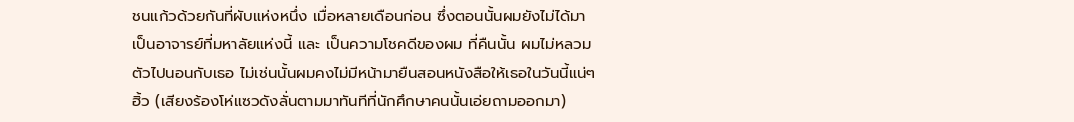ชนแก้วด้วยกันที่ผับแห่งหนึ่ง เมื่อหลายเดือนก่อน ซึ่งตอนนั้นผมยังไม่ได้มาเป็นอาจารย์ที่มหาลัยแห่งนี้ และ เป็นความโชคดีของผม ที่คืนนั้น ผมไม่หลวมตัวไปนอนกับเธอ ไม่เช่นนั้นผมคงไม่มีหน้ามายืนสอนหนังสือให้เธอในวันนี้แน่ๆ
ฮิ้ว (เสียงร้องโห่แซวดังลั่นตามมาทันทีที่นักศึกษาคนนั้นเอ่ยถามออกมา)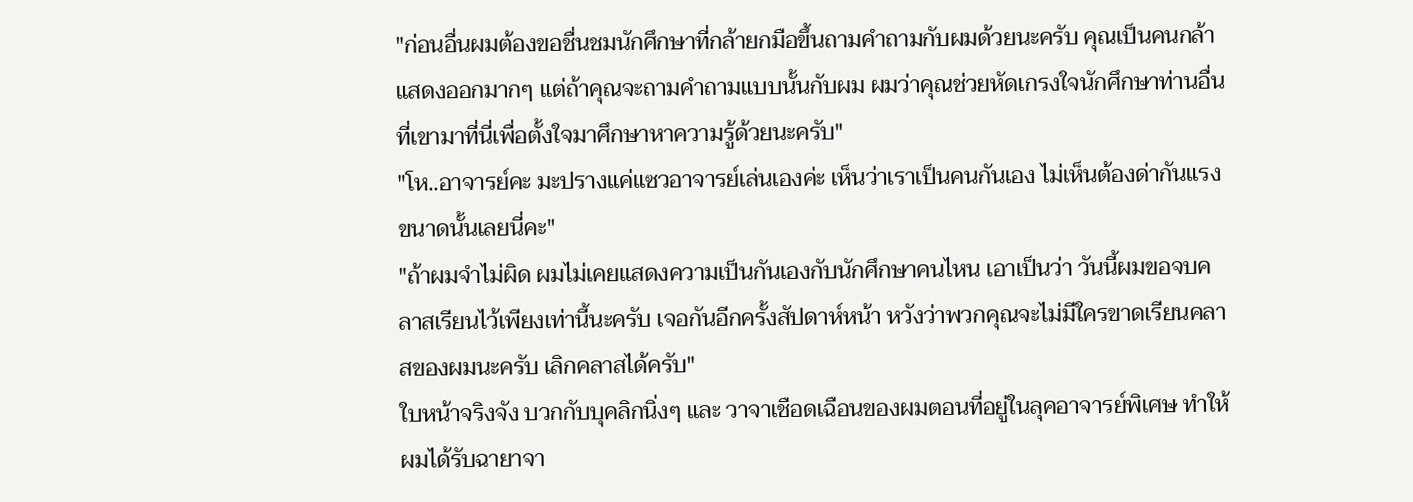"ก่อนอื่นผมต้องขอชื่นชมนักศึกษาที่กล้ายกมือขึ้นถามคำถามกับผมด้วยนะครับ คุณเป็นคนกล้าแสดงออกมากๆ แต่ถ้าคุณจะถามคำถามแบบนั้นกับผม ผมว่าคุณช่วยหัดเกรงใจนักศึกษาท่านอื่น ที่เขามาที่นี่เพื่อตั้งใจมาศึกษาหาความรู้ด้วยนะครับ"
"โห..อาจารย์คะ มะปรางแค่แซวอาจารย์เล่นเองค่ะ เห็นว่าเราเป็นคนกันเอง ไม่เห็นต้องด่ากันแรงขนาดนั้นเลยนี่คะ"
"ถ้าผมจำไม่ผิด ผมไม่เคยแสดงความเป็นกันเองกับนักศึกษาคนไหน เอาเป็นว่า วันนี้ผมขอจบคลาสเรียนไว้เพียงเท่านี้นะครับ เจอกันอีกครั้งสัปดาห์หน้า หวังว่าพวกคุณจะไม่มีใครขาดเรียนคลาสของผมนะครับ เลิกคลาสได้ครับ"
ใบหน้าจริงจัง บวกกับบุคลิกนิ่งๆ และ วาจาเชือดเฉือนของผมตอนที่อยู่ในลุคอาจารย์พิเศษ ทำให้ผมได้รับฉายาจา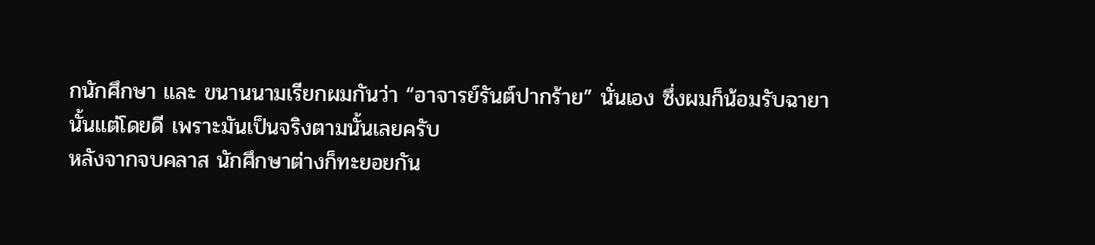กนักศึกษา และ ขนานนามเรียกผมกันว่า “อาจารย์รันต์ปากร้าย” นั่นเอง ซึ่งผมก็น้อมรับฉายานั้นแต่โดยดี เพราะมันเป็นจริงตามนั้นเลยครับ
หลังจากจบคลาส นักศึกษาต่างก็ทะยอยกัน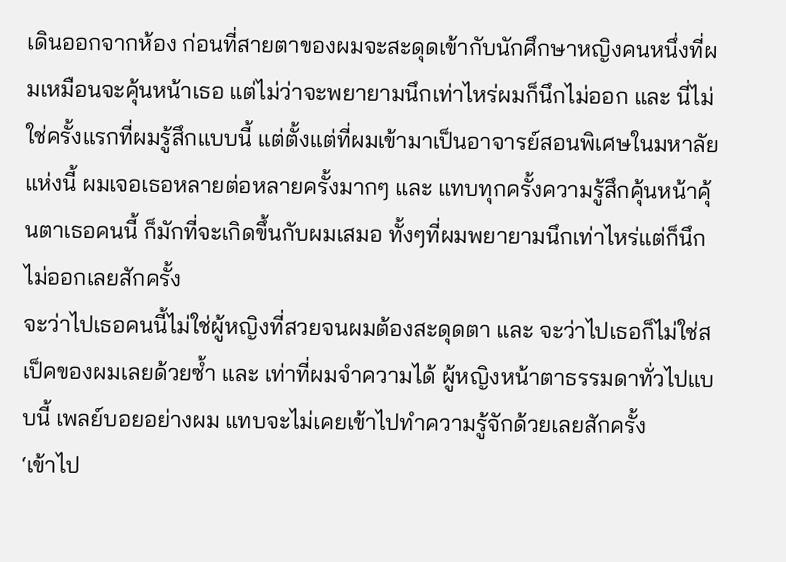เดินออกจากห้อง ก่อนที่สายตาของผมจะสะดุดเข้ากับนักศึกษาหญิงคนหนึ่งที่ผมเหมือนจะคุ้นหน้าเธอ แต่ไม่ว่าจะพยายามนึกเท่าไหร่ผมก็นึกไม่ออก และ นี่ไม่ใช่ครั้งแรกที่ผมรู้สึกแบบนี้ แต่ตั้งแต่ที่ผมเข้ามาเป็นอาจารย์สอนพิเศษในมหาลัยแห่งนี้ ผมเจอเธอหลายต่อหลายครั้งมากๆ และ แทบทุกครั้งความรู้สึกคุ้นหน้าคุ้นตาเธอคนนี้ ก็มักที่จะเกิดขึ้นกับผมเสมอ ทั้งๆที่ผมพยายามนึกเท่าไหร่แต่ก็นึกไม่ออกเลยสักครั้ง
จะว่าไปเธอคนนี้ไม่ใช่ผู้หญิงที่สวยจนผมต้องสะดุดตา และ จะว่าไปเธอก็ไม่ใช่สเป็คของผมเลยด้วยซ้ำ และ เท่าที่ผมจำความได้ ผู้หญิงหน้าตาธรรมดาทั่วไปแบบนี้ เพลย์บอยอย่างผม แทบจะไม่เคยเข้าไปทำความรู้จักด้วยเลยสักครั้ง
‘เข้าไป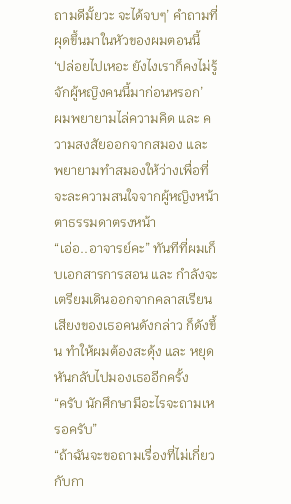ถามดีมั้ยวะ จะได้จบๆ’ คำถามที่ผุดขึ้นมาในหัวของผมตอนนี้
‘ปล่อยไปเหอะ ยังไงเราก็คงไม่รู้จักผู้หญิงคนนี้มาก่อนหรอก’
ผมพยายามไล่ความคิด และ ความสงสัยออกจากสมอง และ พยายามทำสมองให้ว่างเพื่อที่จะละความสนใจจากผู้หญิงหน้าตาธรรมดาตรงหน้า
“เอ่อ..อาจารย์คะ” ทันทีที่ผมเก็บเอกสารการสอน และ กำลังจะเตรียมเดินออกจากคลาสเรียน เสียงของเธอคนดังกล่าว ก็ดังขึ้น ทำให้ผมต้องสะดุ้ง และ หยุดหันกลับไปมองเธออีกครั้ง
“ครับ นักศึกษามีอะไรจะถามเหรอครับ”
“ถ้าฉันจะขอถามเรื่องที่ไม่เกี่ยวกับกา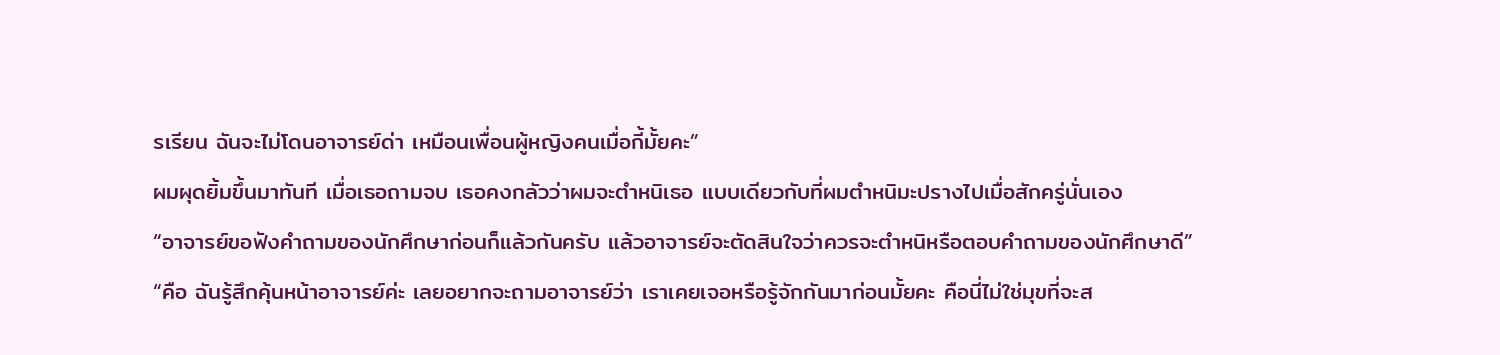รเรียน ฉันจะไม่โดนอาจารย์ด่า เหมือนเพื่อนผู้หญิงคนเมื่อกี้มั้ยคะ”
ผมผุดยิ้มขึ้นมาทันที เมื่อเธอถามจบ เธอคงกลัวว่าผมจะตำหนิเธอ แบบเดียวกับที่ผมตำหนิมะปรางไปเมื่อสักครู่นั่นเอง
“อาจารย์ขอฟังคำถามของนักศึกษาก่อนก็แล้วกันครับ แล้วอาจารย์จะตัดสินใจว่าควรจะตำหนิหรือตอบคำถามของนักศึกษาดี”
“คือ ฉันรู้สึกคุ้นหน้าอาจารย์ค่ะ เลยอยากจะถามอาจารย์ว่า เราเคยเจอหรือรู้จักกันมาก่อนมั้ยคะ คือนี่ไม่ใช่มุขที่จะส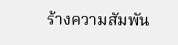ร้างความสัมพัน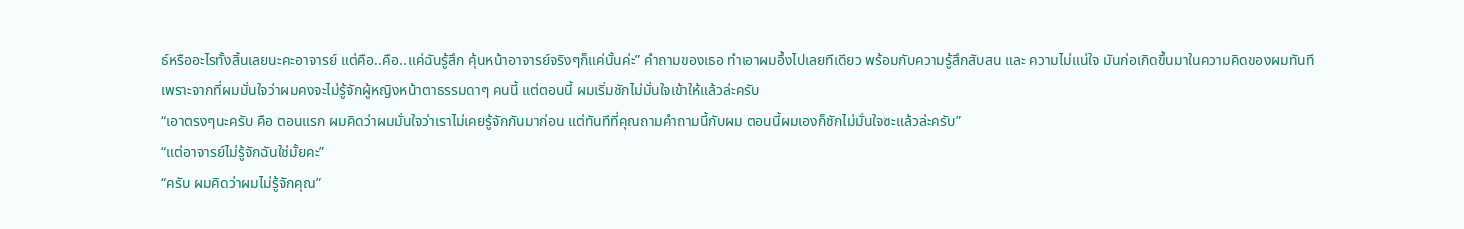ธ์หรืออะไรทั้งสิ้นเลยนะคะอาจารย์ แต่คือ..คือ..แค่ฉันรู้สึก คุ้นหน้าอาจารย์จริงๆก็แค่นั้นค่ะ” คำถามของเธอ ทำเอาผมอึ้งไปเลยทีเดียว พร้อมกับความรู้สึกสับสน และ ความไม่แน่ใจ มันก่อเกิดขึ้นมาในความคิดของผมทันที
เพราะจากที่ผมมั่นใจว่าผมคงจะไม่รู้จักผู้หญิงหน้าตาธรรมดาๆ คนนี้ แต่ตอนนี้ ผมเริ่มชักไม่มั่นใจเข้าให้แล้วล่ะครับ
“เอาตรงๆนะครับ คือ ตอนแรก ผมคิดว่าผมมั่นใจว่าเราไม่เคยรู้จักกันมาก่อน แต่ทันทีที่คุณถามคำถามนี้กับผม ตอนนี้ผมเองก็ชักไม่มั่นใจซะแล้วล่ะครับ”
“แต่อาจารย์ไม่รู้จักฉันใช่มั้ยคะ”
“ครับ ผมคิดว่าผมไม่รู้จักคุณ”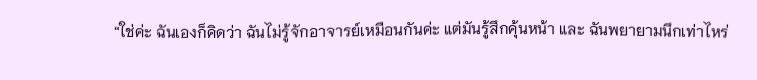“ใช่ค่ะ ฉันเองก็คิดว่า ฉันไม่รู้จักอาจารย์เหมือนกันค่ะ แต่มันรู้สึกคุ้นหน้า และ ฉันพยายามนึกเท่าไหร่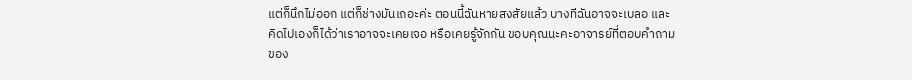แต่ก็นึกไม่ออก แต่ก็ช่างมันเถอะค่ะ ตอนนี้ฉันหายสงสัยแล้ว บางทีฉันอาจจะเบลอ และ คิดไปเองก็ได้ว่าเราอาจจะเคยเจอ หรือเคยรู้จักกัน ขอบคุณนะคะอาจารย์ที่ตอบคำถามของ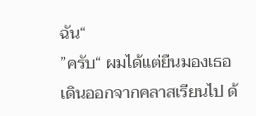ฉัน“
”ครับ“ ผมได้แต่ยืนมองเธอเดินออกจากคลาสเรียนไป ด้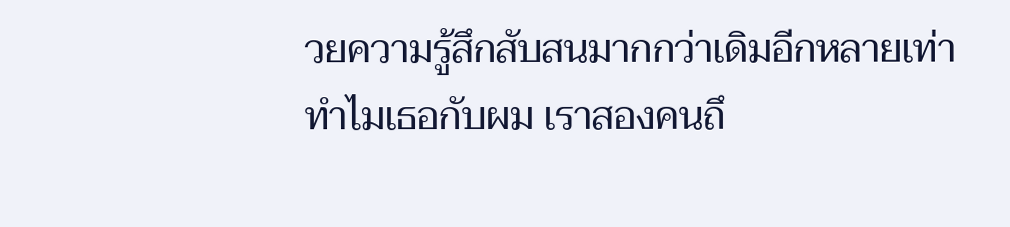วยความรู้สึกสับสนมากกว่าเดิมอีกหลายเท่า
ทำไมเธอกับผม เราสองคนถึ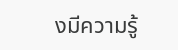งมีความรู้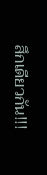สึกเดียวกัน!!!